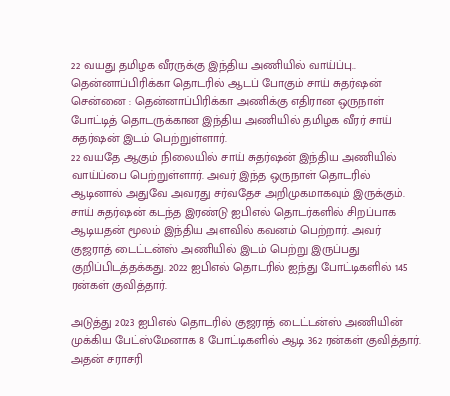22 வயது தமிழக வீரருக்கு இந்திய அணியில் வாய்ப்பு.. தென்னாப்பிரிக்கா தொடரில் ஆடப் போகும் சாய் சுதர்ஷன்
சென்னை : தென்னாப்பிரிக்கா அணிக்கு எதிரான ஒருநாள் போட்டித் தொடருக்கான இந்திய அணியில் தமிழக வீரர் சாய் சுதர்ஷன் இடம் பெற்றுள்ளார்.
22 வயதே ஆகும் நிலையில் சாய் சுதர்ஷன் இந்திய அணியில் வாய்ப்பை பெற்றுள்ளார். அவர் இந்த ஒருநாள் தொடரில் ஆடினால் அதுவே அவரது சர்வதேச அறிமுகமாகவும் இருக்கும்.
சாய் சுதர்ஷன் கடந்த இரண்டு ஐபிஎல் தொடர்களில் சிறப்பாக ஆடியதன் மூலம் இந்திய அளவில் கவனம் பெற்றார். அவர் குஜராத் டைட்டன்ஸ் அணியில் இடம் பெற்று இருப்பது குறிப்பிடத்தக்கது. 2022 ஐபிஎல் தொடரில் ஐந்து போட்டிகளில் 145 ரன்கள் குவித்தார்.

அடுத்து 2023 ஐபிஎல் தொடரில் குஜராத் டைட்டன்ஸ் அணியின் முக்கிய பேட்ஸ்மேனாக 8 போட்டிகளில் ஆடி 362 ரன்கள் குவித்தார். அதன் சராசரி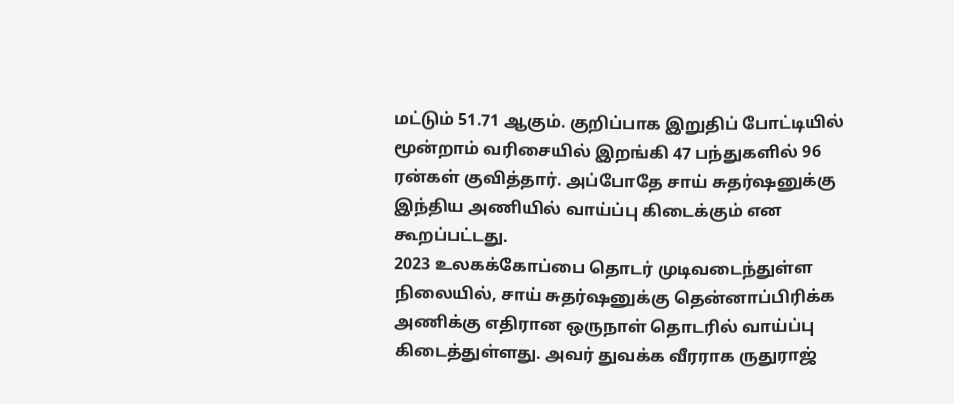மட்டும் 51.71 ஆகும். குறிப்பாக இறுதிப் போட்டியில் மூன்றாம் வரிசையில் இறங்கி 47 பந்துகளில் 96 ரன்கள் குவித்தார். அப்போதே சாய் சுதர்ஷனுக்கு இந்திய அணியில் வாய்ப்பு கிடைக்கும் என கூறப்பட்டது.
2023 உலகக்கோப்பை தொடர் முடிவடைந்துள்ள நிலையில், சாய் சுதர்ஷனுக்கு தென்னாப்பிரிக்க அணிக்கு எதிரான ஒருநாள் தொடரில் வாய்ப்பு கிடைத்துள்ளது. அவர் துவக்க வீரராக ருதுராஜ்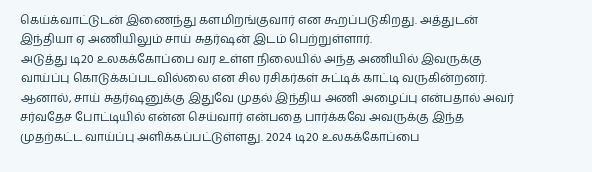கெய்க்வாட்டுடன் இணைந்து களமிறங்குவார் என கூறப்படுகிறது. அத்துடன் இந்தியா ஏ அணியிலும் சாய் சுதர்ஷன் இடம் பெற்றுள்ளார்.
அடுத்து டி20 உலகக்கோப்பை வர உள்ள நிலையில் அந்த அணியில் இவருக்கு வாய்ப்பு கொடுக்கப்படவில்லை என சில ரசிகர்கள் சுட்டிக் காட்டி வருகின்றனர். ஆனால், சாய் சுதர்ஷனுக்கு இதுவே முதல் இந்திய அணி அழைப்பு என்பதால் அவர் சர்வதேச போட்டியில் என்ன செய்வார் என்பதை பார்க்கவே அவருக்கு இந்த முதற்கட்ட வாய்ப்பு அளிக்கப்பட்டுள்ளது. 2024 டி20 உலகக்கோப்பை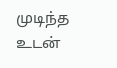முடிந்த உடன்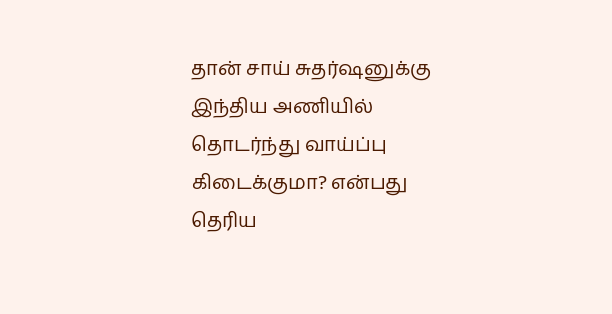தான் சாய் சுதர்ஷனுக்கு இந்திய அணியில் தொடர்ந்து வாய்ப்பு கிடைக்குமா? என்பது தெரிய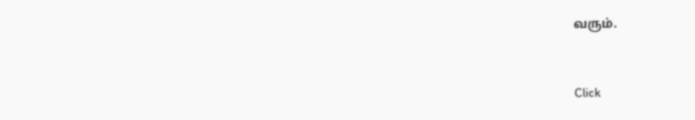வரும்.


Click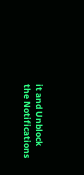it and Unblock the Notifications